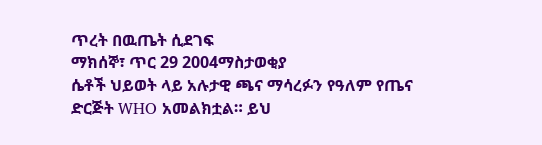ጥረት በዉጤት ሲደገፍ
ማክሰኞ፣ ጥር 29 2004ማስታወቂያ
ሴቶች ህይወት ላይ አሉታዊ ጫና ማሳረፉን የዓለም የጤና ድርጅት WHO አመልክቷል። ይህ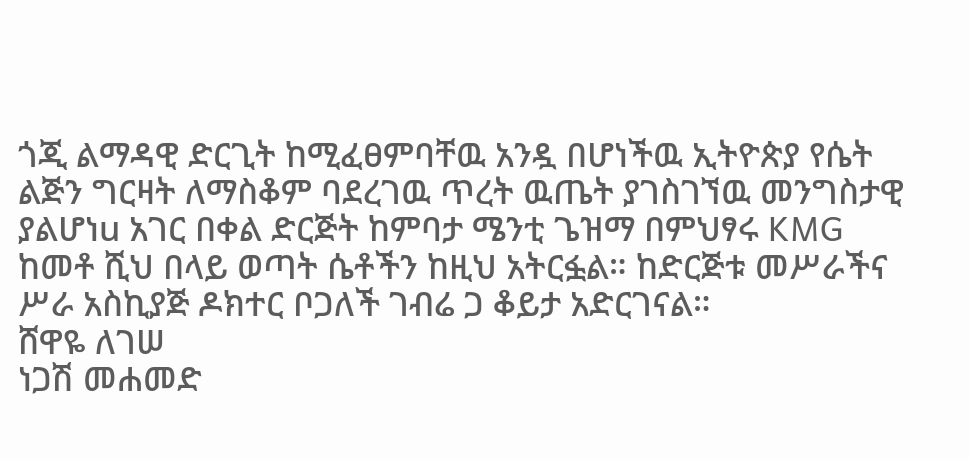ጎጂ ልማዳዊ ድርጊት ከሚፈፀምባቸዉ አንዷ በሆነችዉ ኢትዮጵያ የሴት ልጅን ግርዛት ለማስቆም ባደረገዉ ጥረት ዉጤት ያገስገኘዉ መንግስታዊ ያልሆነu አገር በቀል ድርጅት ከምባታ ሜንቲ ጌዝማ በምህፃሩ KMG ከመቶ ሺህ በላይ ወጣት ሴቶችን ከዚህ አትርፏል። ከድርጅቱ መሥራችና ሥራ አስኪያጅ ዶክተር ቦጋለች ገብሬ ጋ ቆይታ አድርገናል።
ሸዋዬ ለገሠ
ነጋሽ መሐመድ